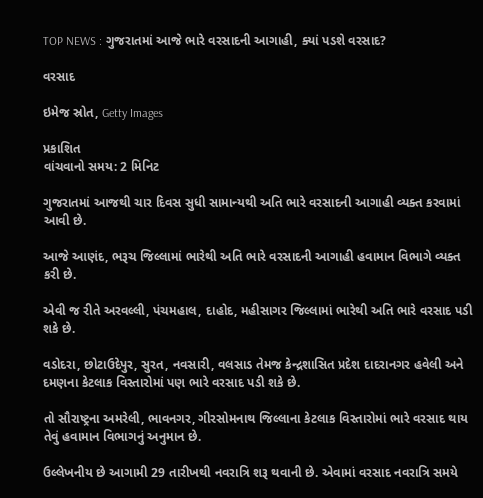TOP NEWS : ગુજરાતમાં આજે ભારે વરસાદની આગાહી, ક્યાં પડશે વરસાદ?

વરસાદ

ઇમેજ સ્રોત, Getty Images

પ્રકાશિત
વાંચવાનો સમય: 2 મિનિટ

ગુજરાતમાં આજથી ચાર દિવસ સુધી સામાન્યથી અતિ ભારે વરસાદની આગાહી વ્યક્ત કરવામાં આવી છે.

આજે આણંદ, ભરૂચ જિલ્લામાં ભારેથી અતિ ભારે વરસાદની આગાહી હવામાન વિભાગે વ્યક્ત કરી છે.

એવી જ રીતે અરવલ્લી, પંચમહાલ, દાહોદ, મહીસાગર જિલ્લામાં ભારેથી અતિ ભારે વરસાદ પડી શકે છે.

વડોદરા, છોટાઉદેપુર, સુરત, નવસારી, વલસાડ તેમજ કેન્દ્રશાસિત પ્રદેશ દાદરાનગર હવેલી અને દમણના કેટલાક વિસ્તારોમાં પણ ભારે વરસાદ પડી શકે છે.

તો સૌરાષ્ટ્રના અમરેલી, ભાવનગર, ગીરસોમનાથ જિલ્લાના કેટલાક વિસ્તારોમાં ભારે વરસાદ થાય તેવું હવામાન વિભાગનું અનુમાન છે.

ઉલ્લેખનીય છે આગામી 29 તારીખથી નવરાત્રિ શરૂ થવાની છે. એવામાં વરસાદ નવરાત્રિ સમયે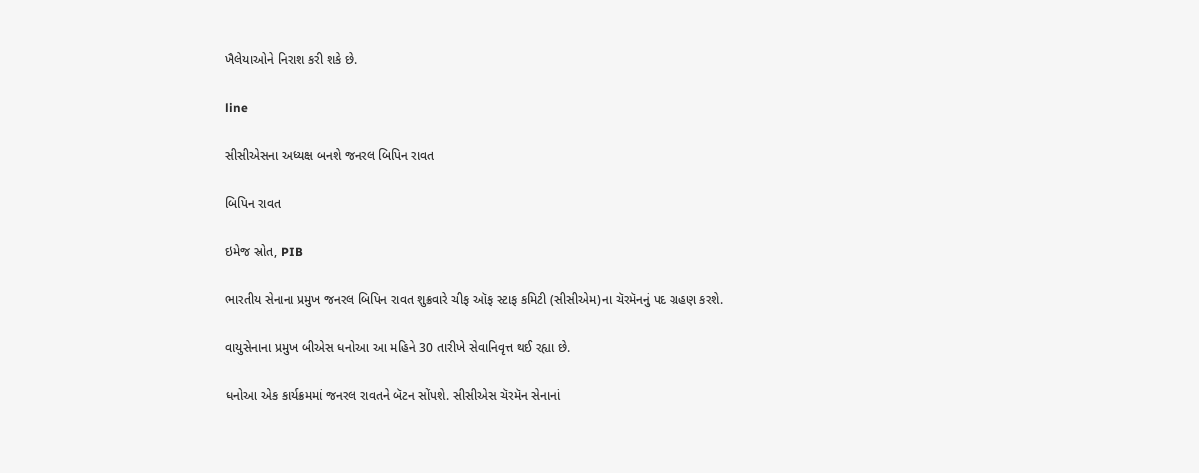ખૈલેયાઓને નિરાશ કરી શકે છે.

line

સીસીએસના અધ્યક્ષ બનશે જનરલ બિપિન રાવત

બિપિન રાવત

ઇમેજ સ્રોત, PIB

ભારતીય સેનાના પ્રમુખ જનરલ બિપિન રાવત શુક્રવારે ચીફ ઑફ સ્ટાફ કમિટી (સીસીએમ)ના ચૅરમૅનનું પદ ગ્રહણ કરશે.

વાયુસેનાના પ્રમુખ બીએસ ધનોઆ આ મહિને 30 તારીખે સેવાનિવૃત્ત થઈ રહ્યા છે.

ધનોઆ એક કાર્યક્રમમાં જનરલ રાવતને બૅટન સોંપશે. સીસીએસ ચૅરમૅન સેનાનાં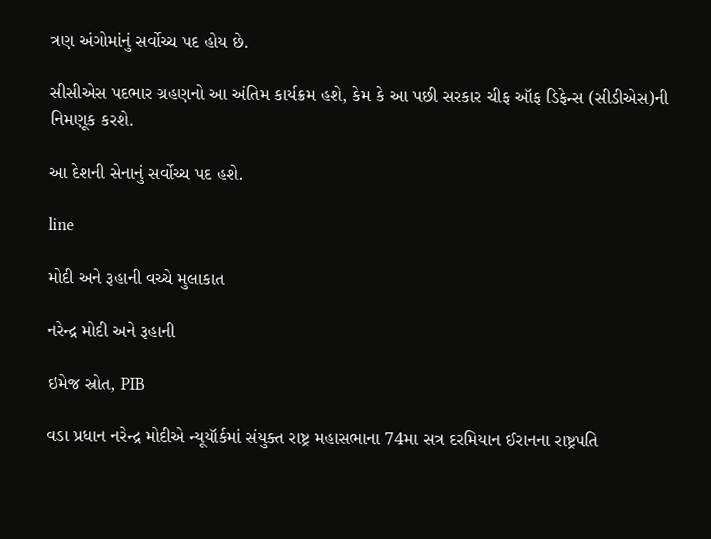ત્રણ અંગોમાંનું સર્વોચ્ચ પદ હોય છે.

સીસીએસ પદભાર ગ્રહણનો આ અંતિમ કાર્યક્રમ હશે, કેમ કે આ પછી સરકાર ચીફ ઑફ ડિફેન્સ (સીડીએસ)ની નિમણૂક કરશે.

આ દેશની સેનાનું સર્વોચ્ચ પદ હશે.

line

મોદી અને રૂહાની વચ્ચે મુલાકાત

નરેન્દ્ર મોદી અને રૂહાની

ઇમેજ સ્રોત, PIB

વડા પ્રધાન નરેન્દ્ર મોદીએ ન્યૂયૉર્કમાં સંયુક્ત રાષ્ટ્ર મહાસભાના 74મા સત્ર દરમિયાન ઈરાનના રાષ્ટ્રપતિ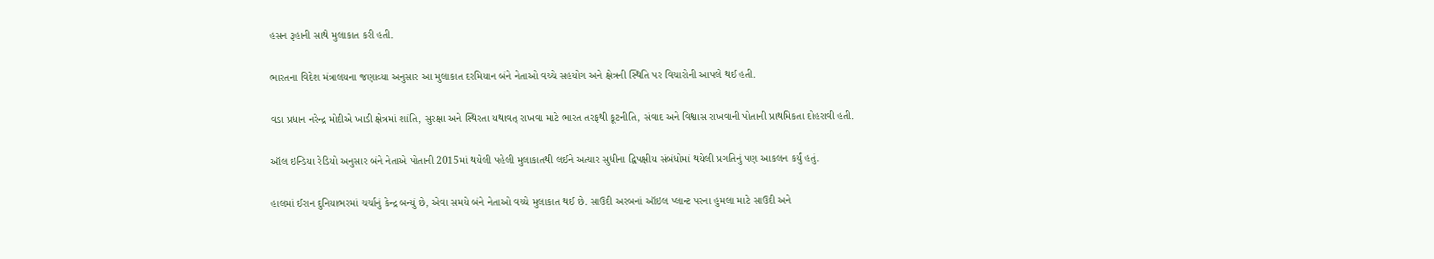હસન રૂહાની સાથે મુલાકાત કરી હતી.

ભારતના વિદેશ મંત્રાલયના જણાવ્યા અનુસાર આ મુલાકાત દરમિયાન બંને નેતાઓ વચ્ચે સહયોગ અને ક્ષેત્રની સ્થિતિ પર વિચારોની આપલે થઈ હતી.

વડા પ્રધાન નરેન્દ્ર મોદીએ ખાડી ક્ષેત્રમાં શાંતિ, સુરક્ષા અને સ્થિરતા યથાવત્ રાખવા માટે ભારત તરફથી કૂટનીતિ, સંવાદ અને વિશ્વાસ રાખવાની પોતાની પ્રાથમિકતા દોહરાવી હતી.

ઑલ ઇન્ડિયા રેડિયો અનુસાર બંને નેતાએ પોતાની 2015માં થયેલી પહેલી મુલાકાતથી લઈને અત્યાર સુધીના દ્વિપક્ષીય સંબંધોમાં થયેલી પ્રગતિનું પણ આકલન કર્યું હતું.

હાલમાં ઈરાન દુનિયાભરમાં ચર્ચાનું કેન્દ્ર બન્યું છે, એવા સમયે બંને નેતાઓ વચ્ચે મુલાકાત થઈ છે. સાઉદી અરબનાં ઑઇલ પ્લાન્ટ પરના હુમલા માટે સાઉદી અને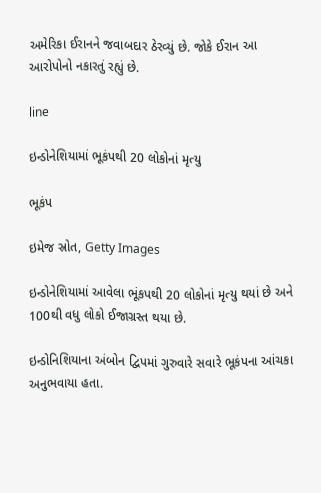અમેરિકા ઈરાનને જવાબદાર ઠેરવ્યું છે. જોકે ઈરાન આ આરોપોનો નકારતું રહ્યું છે.

line

ઇન્ડોનેશિયામાં ભૂકંપથી 20 લોકોનાં મૃત્યુ

ભૂકંપ

ઇમેજ સ્રોત, Getty Images

ઇન્ડોનેશિયામાં આવેલા ભૂંકપથી 20 લોકોનાં મૃત્યુ થયાં છે અને 100થી વધુ લોકો ઈજાગ્રસ્ત થયા છે.

ઇન્ડોનિશિયાના અંબોન દ્વિપમાં ગુરુવારે સવારે ભૂકંપના આંચકા અનુભવાયા હતા.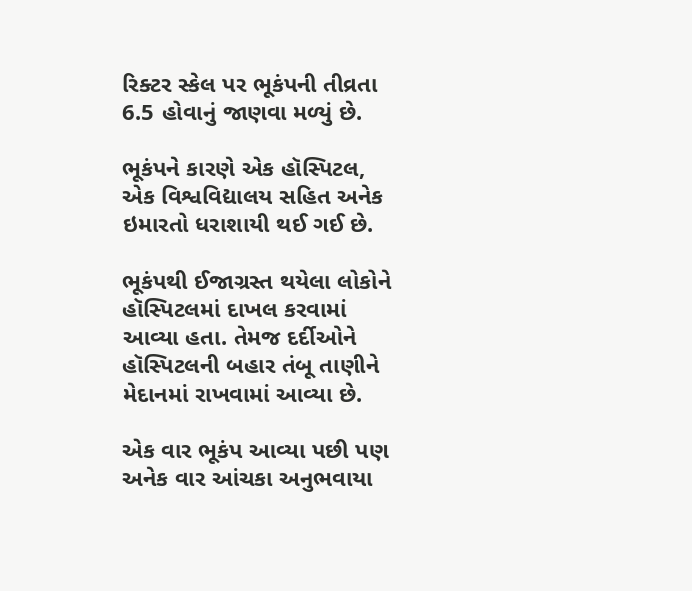રિક્ટર સ્કેલ પર ભૂકંપની તીવ્રતા 6.5 હોવાનું જાણવા મળ્યું છે.

ભૂકંપને કારણે એક હૉસ્પિટલ, એક વિશ્વવિદ્યાલય સહિત અનેક ઇમારતો ધરાશાયી થઈ ગઈ છે.

ભૂકંપથી ઈજાગ્રસ્ત થયેલા લોકોને હૉસ્પિટલમાં દાખલ કરવામાં આવ્યા હતા. તેમજ દર્દીઓને હૉસ્પિટલની બહાર તંબૂ તાણીને મેદાનમાં રાખવામાં આવ્યા છે.

એક વાર ભૂકંપ આવ્યા પછી પણ અનેક વાર આંચકા અનુભવાયા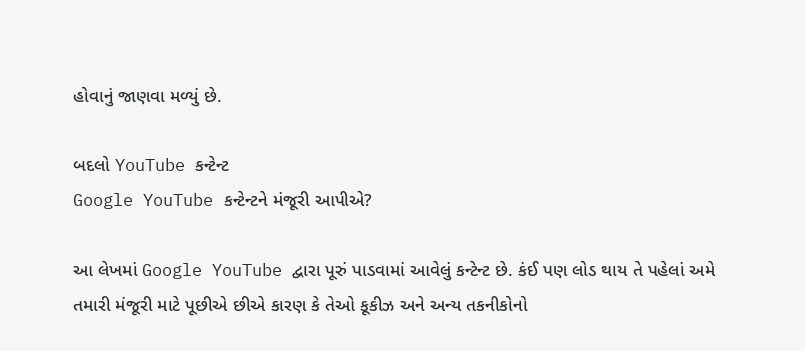હોવાનું જાણવા મળ્યું છે.

બદલો YouTube કન્ટેન્ટ
Google YouTube કન્ટેન્ટને મંજૂરી આપીએ?

આ લેખમાં Google YouTube દ્વારા પૂરું પાડવામાં આવેલું કન્ટેન્ટ છે. કંઈ પણ લોડ થાય તે પહેલાં અમે તમારી મંજૂરી માટે પૂછીએ છીએ કારણ કે તેઓ કૂકીઝ અને અન્ય તકનીકોનો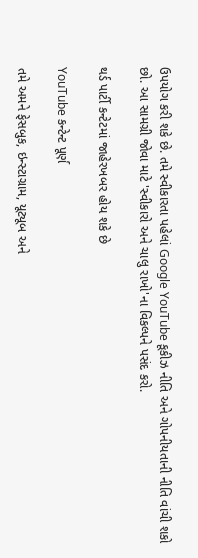ઉપયોગ કરી શકે છે. તમે સ્વીકારતા પહેલાં Google YouTube કૂકીઝ નીતિ અને ગોપનીયતાની નીતિ વાંચી શકો છો. આ સામગ્રી જોવા માટે 'સ્વીકારો અને ચાલુ રાખો'ના વિકલ્પને પસંદ કરો.

થર્ડ પાર્ટી કન્ટેટમાં જાહેરખબર હોય શકે છે

YouTube કન્ટેન્ટ પૂર્ણ

તમે અમને ફેસબુક, ઇન્સ્ટાગ્રામ, યૂટ્યૂબ અને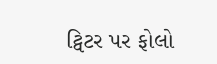ટ્વિટર પર ફોલો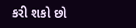કરી શકો છો